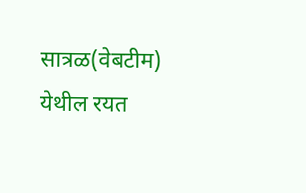सात्रळ(वेबटीम) येथील रयत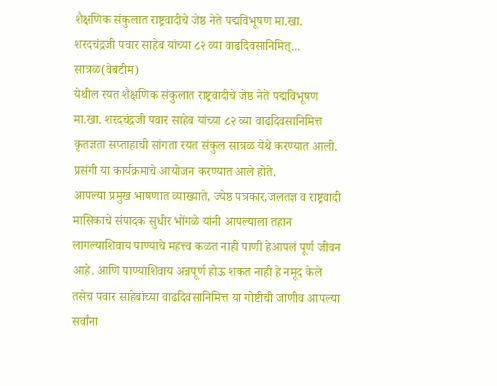शैक्षणिक संकुलात राष्ट्रवादीचे जेष्ठ नेते पद्मविभूषण मा.खा. शरदचंद्रजी पवार साहेब यांच्या ८२ व्या वाढदिवसानिमित्...
सात्रळ(वेबटीम)
येथील रयत शैक्षणिक संकुलात राष्ट्रवादीचे जेष्ठ नेते पद्मविभूषण मा.खा. शरदचंद्रजी पवार साहेब यांच्या ८२ व्या वाढदिवसानिमित्त कृतज्ञता सप्ताहाची सांगता रयत संकुल सात्रळ येथे करण्यात आली. प्रसंगी या कार्यक्रमाचे आयोजन करण्यात आले होते.
आपल्या प्रमुख भाषणात व्याख्याते, ज्येष्ठ पत्रकार,जलतज्ञ व राष्ट्रवादी मासिकाचे संपादक सुधीर भोंगळे यांनी आपल्याला तहान लागल्याशिवाय पाण्याचे महत्त्व कळत नाही पाणी हेआपलं पूर्ण जीवन आहे. आणि पाण्याशिवाय अन्नपूर्ण होऊ शकत नाही हे नमूद केले तसेच पवार साहेबांच्या वाढदिवसानिमित्त या गोष्टीची जाणीव आपल्या सर्वांना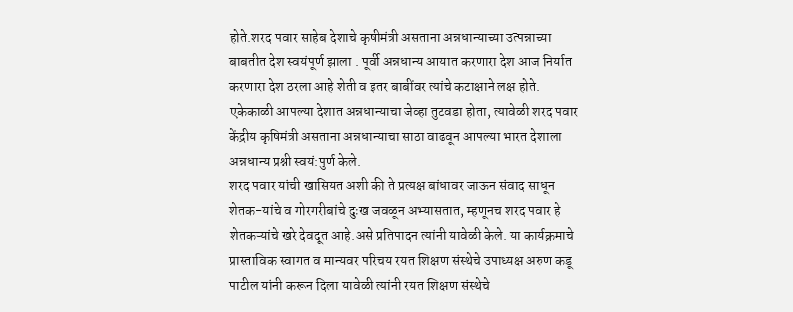होते.शरद पवार साहेब देशाचे कृषीमंत्री असताना अन्नधान्याच्या उत्पन्नाच्या बाबतीत देश स्वयंपूर्ण झाला . पूर्वी अन्नधान्य आयात करणारा देश आज निर्यात करणारा देश ठरला आहे शेती व इतर बाबींवर त्यांचे कटाक्षाने लक्ष होते. एकेकाळी आपल्या देशात अन्नधान्याचा जेव्हा तुटवडा होता, त्यावेळी शरद पवार केंद्रीय कृषिमंत्री असताना अन्नधान्याचा साठा वाढवून आपल्या भारत देशाला अन्नधान्य प्रश्नी स्वयं:पुर्ण केले.
शरद पवार यांची खासियत अशी की ते प्रत्यक्ष बांधावर जाऊन संवाद साधून शेतक-यांचे व गोरगरीबांचे दुःख जवळून अभ्यासतात, म्हणूनच शरद पवार हे शेतकऱ्यांचे खरे देवदूत आहे.असे प्रतिपादन त्यांनी यावेळी केले. या कार्यक्रमाचे प्रास्ताविक स्वागत व मान्यवर परिचय रयत शिक्षण संस्थेचे उपाध्यक्ष अरुण कडू पाटील यांनी करून दिला यावेळी त्यांनी रयत शिक्षण संस्थेचे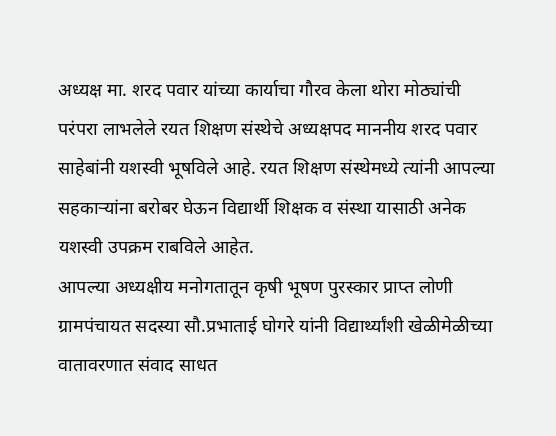अध्यक्ष मा. शरद पवार यांच्या कार्याचा गौरव केला थोरा मोठ्यांची परंपरा लाभलेले रयत शिक्षण संस्थेचे अध्यक्षपद माननीय शरद पवार साहेबांनी यशस्वी भूषविले आहे. रयत शिक्षण संस्थेमध्ये त्यांनी आपल्या सहकाऱ्यांना बरोबर घेऊन विद्यार्थी शिक्षक व संस्था यासाठी अनेक यशस्वी उपक्रम राबविले आहेत.
आपल्या अध्यक्षीय मनोगतातून कृषी भूषण पुरस्कार प्राप्त लोणी ग्रामपंचायत सदस्या सौ.प्रभाताई घोगरे यांनी विद्यार्थ्यांशी खेळीमेळीच्या वातावरणात संवाद साधत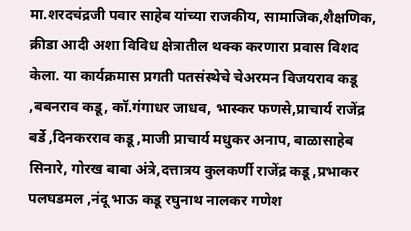मा.शरदचंद्रजी पवार साहेब यांच्या राजकीय, सामाजिक,शैक्षणिक, क्रीडा आदी अशा विविध क्षेत्रातील थक्क करणारा प्रवास विशद केला. या कार्यक्रमास प्रगती पतसंस्थेचे चेअरमन विजयराव कडू ,बबनराव कडू, कॉ.गंगाधर जाधव, भास्कर फणसे,प्राचार्य राजेंद्र बर्डे ,दिनकरराव कडू ,माजी प्राचार्य मधुकर अनाप, बाळासाहेब सिनारे, गोरख बाबा अंत्रे,दत्तात्रय कुलकर्णी राजेंद्र कडू ,प्रभाकर पलघडमल ,नंदू भाऊ कडू रघुनाथ नालकर गणेश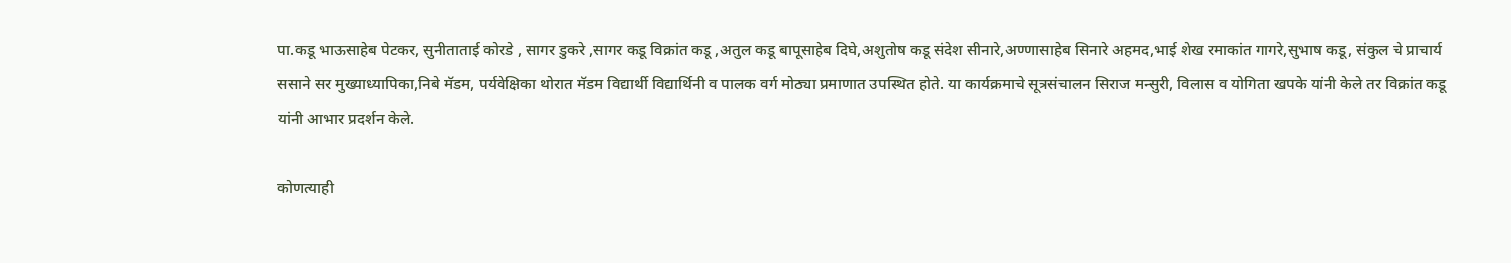पा.कडू भाऊसाहेब पेटकर, सुनीताताई कोरडे , सागर डुकरे ,सागर कडू विक्रांत कडू ,अतुल कडू बापूसाहेब दिघे,अशुतोष कडू संदेश सीनारे,अण्णासाहेब सिनारे अहमद,भाई शेख रमाकांत गागरे,सुभाष कडू, संकुल चे प्राचार्य ससाने सर मुख्याध्यापिका,निबे मॅडम, पर्यवेक्षिका थोरात मॅडम विद्यार्थी विद्यार्थिनी व पालक वर्ग मोठ्या प्रमाणात उपस्थित होते. या कार्यक्रमाचे सूत्रसंचालन सिराज मन्सुरी, विलास व योगिता खपके यांनी केले तर विक्रांत कडू यांनी आभार प्रदर्शन केले.

कोणत्याही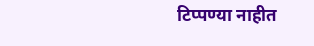टिप्पण्या नाहीत